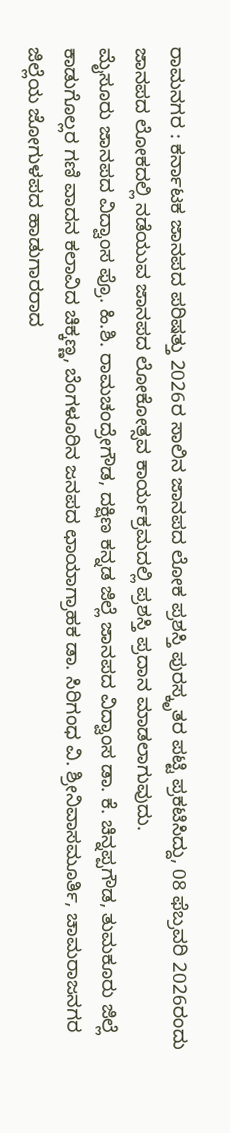ರಾಮನಗರ : ಕರ್ನಾಟಕ ಜಾನಪದ ಪರಿಷತ್ತು 2026ರ ಸಾಲಿನ ಜಾನಪದ ಲೋಕ ಪ್ರಶಸ್ತಿ ಪುರಸ್ಕೃತರ ಪಟ್ಟಿ ಪ್ರಕಟಿಸಿದ್ದು, 08 ಫೆಬ್ರವರಿ 2026ರಂದು ಜಾನಪದ ಲೋಕದಲ್ಲಿ ನಡೆಯುವ ಜಾನಪದ ಲೋಕೋತ್ಸವ ಕಾರ್ಯಕ್ರಮದಲ್ಲಿ ಪ್ರಶಸ್ತಿ ಪ್ರದಾನ ಮಾಡಲಾಗುವುದು.
ಮೈಸೂರು ಜಾನಪದ ವಿದ್ವಾಂಸ ಪ್ರೊ. ಹಿ.ಶಿ. ರಾಮಚಂದ್ರೇಗೌಡ, ದಕ್ಷಿಣ ಕನ್ನಡ ಜಿಲ್ಲೆ ಜಾನಪದ ವಿದ್ವಾಂಸ ಡಾ. ಕೆ. ಚಿನ್ನಪ್ಪಗೌಡ, ತುಮಕೂರು ಜಿಲ್ಲೆ ಕಾಡುಗೊಲ್ಲರ ಗಣಿ ವಾದನ ಕಲಾವಿದ ಚಿಕ್ಕಣ್ಣ, ಬೆಂಗಳೂರಿನ ಜನಪದ ಛಾಯಾಗ್ರಾಹಕ ಡಾ. ಸಿರಿಗಂಧ ವಿ. ಶ್ರೀನಿವಾಸಮೂರ್ತಿ, ಚಾಮರಾಜನಗರ ಜಿಲ್ಲೆಯ ಜೋಗುಳಪದ ಹಾಡುಗಾರರಾದ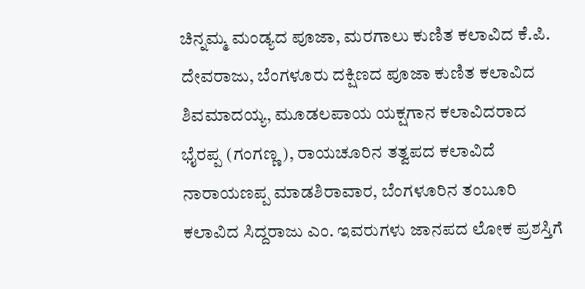ಚಿನ್ನಮ್ಮ ಮಂಡ್ಯದ ಪೂಜಾ, ಮರಗಾಲು ಕುಣಿತ ಕಲಾವಿದ ಕೆ.ಪಿ. ದೇವರಾಜು, ಬೆಂಗಳೂರು ದಕ್ಷಿಣದ ಪೂಜಾ ಕುಣಿತ ಕಲಾವಿದ ಶಿವಮಾದಯ್ಯ, ಮೂಡಲಪಾಯ ಯಕ್ಷಗಾನ ಕಲಾವಿದರಾದ ಭೈರಪ್ಪ (ಗಂಗಣ್ಣ), ರಾಯಚೂರಿನ ತತ್ವಪದ ಕಲಾವಿದೆ ನಾರಾಯಣಪ್ಪ ಮಾಡಶಿರಾವಾರ, ಬೆಂಗಳೂರಿನ ತಂಬೂರಿ ಕಲಾವಿದ ಸಿದ್ದರಾಜು ಎಂ. ಇವರುಗಳು ಜಾನಪದ ಲೋಕ ಪ್ರಶಸ್ತಿಗೆ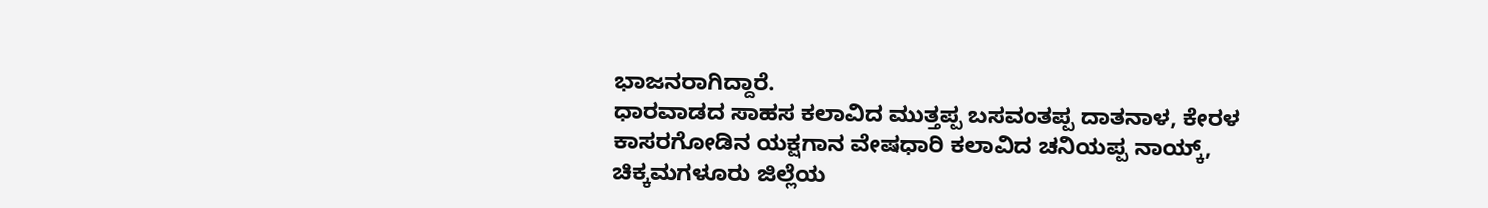ಭಾಜನರಾಗಿದ್ದಾರೆ.
ಧಾರವಾಡದ ಸಾಹಸ ಕಲಾವಿದ ಮುತ್ತಪ್ಪ ಬಸವಂತಪ್ಪ ದಾತನಾಳ, ಕೇರಳ ಕಾಸರಗೋಡಿನ ಯಕ್ಷಗಾನ ವೇಷಧಾರಿ ಕಲಾವಿದ ಚನಿಯಪ್ಪ ನಾಯ್ಕ್, ಚಿಕ್ಕಮಗಳೂರು ಜಿಲ್ಲೆಯ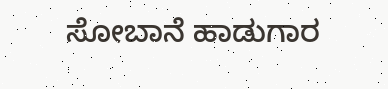ಸೋಬಾನೆ ಹಾಡುಗಾರ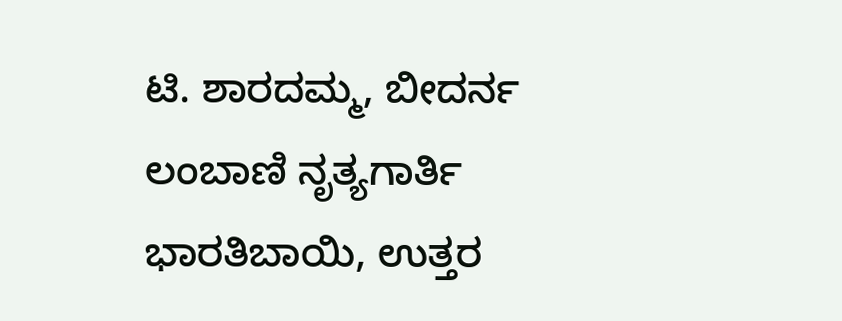ಟಿ. ಶಾರದಮ್ಮ, ಬೀದರ್ನ ಲಂಬಾಣಿ ನೃತ್ಯಗಾರ್ತಿ ಭಾರತಿಬಾಯಿ, ಉತ್ತರ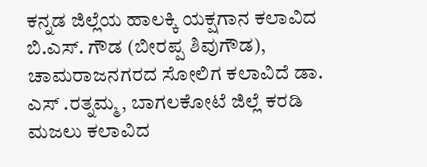ಕನ್ನಡ ಜಿಲ್ಲೆಯ ಹಾಲಕ್ಕಿ ಯಕ್ಷಗಾನ ಕಲಾವಿದ ಬಿ.ಎಸ್. ಗೌಡ (ಬೀರಪ್ಪ ಶಿವುಗೌಡ), ಚಾಮರಾಜನಗರದ ಸೋಲಿಗ ಕಲಾವಿದೆ ಡಾ. ಎಸ್ .ರತ್ನಮ್ಮ, ಬಾಗಲಕೋಟೆ ಜಿಲ್ಲೆ ಕರಡಿ ಮಜಲು ಕಲಾವಿದ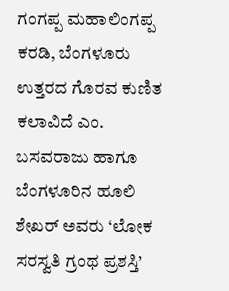ಗಂಗಪ್ಪ ಮಹಾಲಿಂಗಪ್ಪ ಕರಡಿ, ಬೆಂಗಳೂರು ಉತ್ತರದ ಗೊರವ ಕುಣಿತ ಕಲಾವಿದೆ ಎಂ. ಬಸವರಾಜು ಹಾಗೂ ಬೆಂಗಳೂರಿನ ಹೂಲಿ ಶೇಖರ್ ಅವರು ‘ಲೋಕ ಸರಸ್ವತಿ ಗ್ರಂಥ ಪ್ರಶಸ್ತಿ’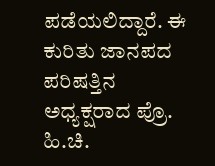ಪಡೆಯಲಿದ್ದಾರೆ. ಈ ಕುರಿತು ಜಾನಪದ ಪರಿಷತ್ತಿನ ಅಧ್ಯಕ್ಷರಾದ ಪ್ರೊ. ಹಿ.ಚಿ.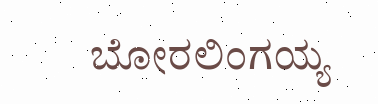ಬೋರಲಿಂಗಯ್ಯ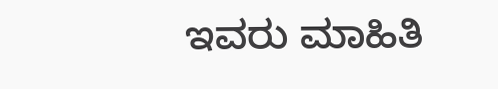ಇವರು ಮಾಹಿತಿ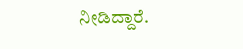ನೀಡಿದ್ದಾರೆ.